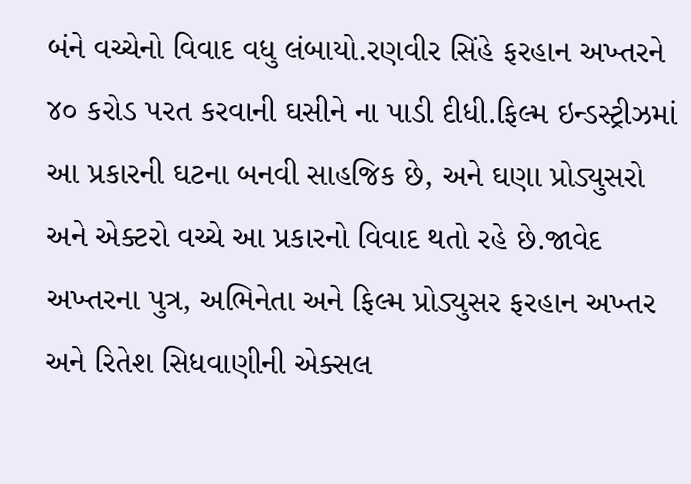બંને વચ્ચેનો વિવાદ વધુ લંબાયો.રણવીર સિંહે ફરહાન અખ્તરને ૪૦ કરોડ પરત કરવાની ઘસીને ના પાડી દીધી.ફિલ્મ ઇન્ડસ્ટ્રીઝમાં આ પ્રકારની ઘટના બનવી સાહજિક છે, અને ઘણા પ્રોડ્યુસરો અને એક્ટરો વચ્ચે આ પ્રકારનો વિવાદ થતો રહે છે.જાવેદ અખ્તરના પુત્ર, અભિનેતા અને ફિલ્મ પ્રોડ્યુસર ફરહાન અખ્તર અને રિતેશ સિધવાણીની એક્સલ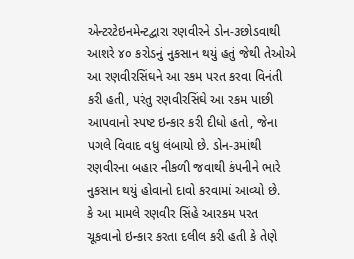એન્ટરટેઇનમેન્ટદ્વારા રણવીરને ડોન-૩છોડવાથી આશરે ૪૦ કરોડનું નુકસાન થયું હતું જેથી તેઓએ આ રણવીરસિંઘને આ રકમ પરત કરવા વિનંતી કરી હતી, પરંતુ રણવીરસિંઘે આ રકમ પાછી આપવાનો સ્પષ્ટ ઇન્કાર કરી દીધો હતો, જેના પગલે વિવાદ વધુ લંબાયો છે. ડોન-૩માંથી રણવીરના બહાર નીકળી જવાથી કંપનીને ભારે નુકસાન થયું હોવાનો દાવો કરવામાં આવ્યો છે.
કે આ મામલે રણવીર સિંહે આરકમ પરત ચૂકવાનો ઇન્કાર કરતા દલીલ કરી હતી કે તેણે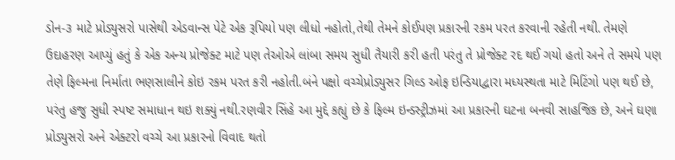ડોન-૩ માટે પ્રોડ્યુસરો પાસેથી એડવાન્સ પેટે એક રૂપિયો પણ લીધો નહોતો,તેથી તેમને કોઈપણ પ્રકારની રકમ પરત કરવાની રહેતી નથી. તેમણે ઉદાહરણ આપ્યું હતું કે એક અન્ય પ્રોજેક્ટ માટે પણ તેઓએ લાંબા સમય સુધી તૈયારી કરી હતી પરંતુ તે પ્રોજેક્ટ રદ થઈ ગયો હતો અને તે સમયે પણ તેણે ફિલ્મના નિર્માતા ભણસાલીને કોઇ રકમ પરત કરી નહોતી.બંને પક્ષો વચ્ચેપ્રોડ્યુસર ગિલ્ડ ઓફ ઇન્ડિયાદ્વારા મધ્યસ્થતા માટે મિટિંગો પણ થઈ છે, પરંતુ હજુ સુધી સ્પષ્ટ સમાધાન થઇ શક્યું નથી.રણવીર સિંહે આ મુદ્દે કહ્યું છે કે ફિલ્મ ઇન્ડસ્ટ્રીઝમાં આ પ્રકારની ઘટના બનવી સાહજિક છે, અને ઘણા પ્રોડ્યુસરો અને એક્ટરો વચ્ચે આ પ્રકારનો વિવાદ થતો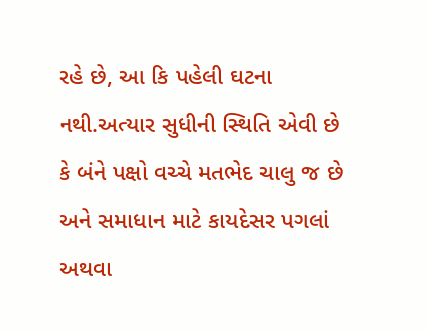રહે છે, આ કિ પહેલી ઘટના નથી.અત્યાર સુધીની સ્થિતિ એવી છે કે બંને પક્ષો વચ્ચે મતભેદ ચાલુ જ છે અને સમાધાન માટે કાયદેસર પગલાં અથવા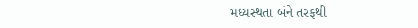મધ્યસ્થતા બંને તરફથી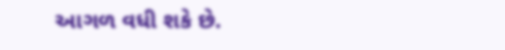આગળ વધી શકે છે.